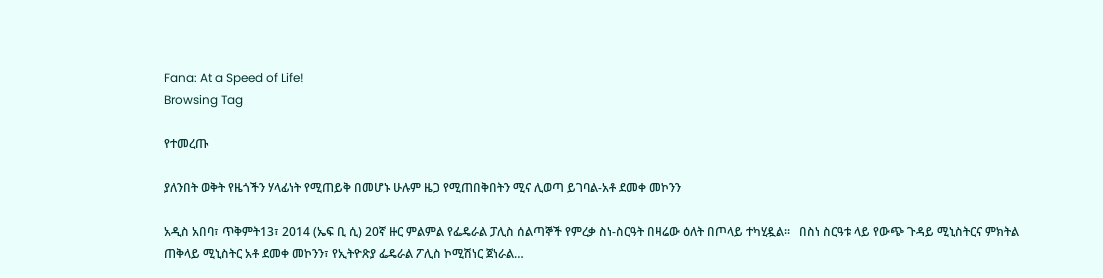Fana: At a Speed of Life!
Browsing Tag

የተመረጡ

ያለንበት ወቅት የዜጎችን ሃላፊነት የሚጠይቅ በመሆኑ ሁሉም ዜጋ የሚጠበቅበትን ሚና ሊወጣ ይገባል-አቶ ደመቀ መኮንን

አዲስ አበባ፣ ጥቅምት13፣ 2014 (ኤፍ ቢ ሲ) 20ኛ ዙር ምልምል የፌዴራል ፓሊስ ሰልጣኞች የምረቃ ስነ-ስርዓት በዛሬው ዕለት በጦላይ ተካሂዷል፡፡   በስነ ስርዓቱ ላይ የውጭ ጉዳይ ሚኒስትርና ምክትል ጠቅላይ ሚኒስትር አቶ ደመቀ መኮንን፣ የኢትዮጽያ ፌዴራል ፖሊስ ኮሚሽነር ጀነራል…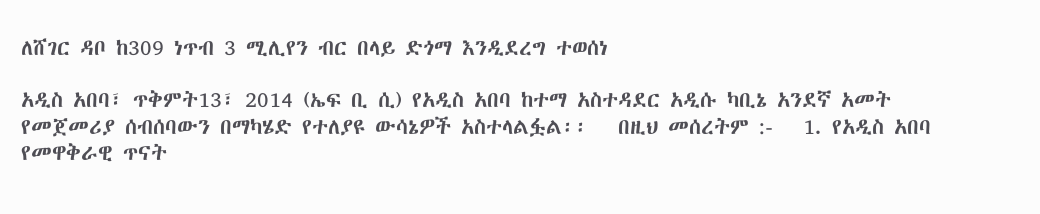ለሸገር ዳቦ ከ309 ነጥብ 3 ሚሊየን ብር በላይ ድጎማ እንዲደረግ ተወሰነ

አዲስ አበባ፣ ጥቅምት13፣ 2014 (ኤፍ ቢ ሲ) የአዲስ አበባ ከተማ አስተዳደር አዲሱ ካቢኔ አንደኛ አመት የመጀመሪያ ሰብሰባውን በማካሄድ የተለያዩ ውሳኔዎች አስተላልፏል፡፡   በዚህ መሰረትም :-   1. የአዲስ አበባ የመዋቅራዊ ጥናት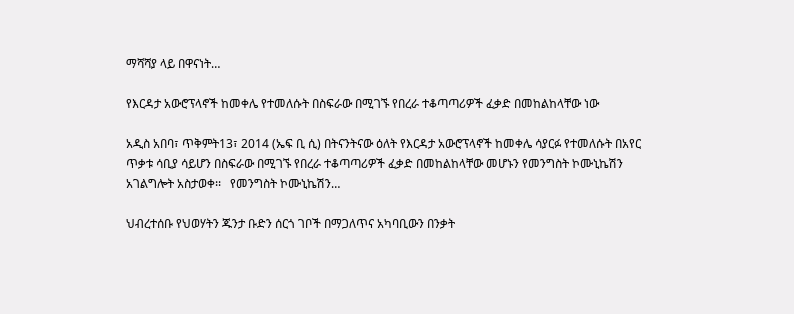ማሻሻያ ላይ በዋናነት…

የእርዳታ አውሮፕላኖች ከመቀሌ የተመለሱት በስፍራው በሚገኙ የበረራ ተቆጣጣሪዎች ፈቃድ በመከልከላቸው ነው

አዲስ አበባ፣ ጥቅምት13፣ 2014 (ኤፍ ቢ ሲ) በትናንትናው ዕለት የእርዳታ አውሮፕላኖች ከመቀሌ ሳያርፉ የተመለሱት በአየር ጥቃቱ ሳቢያ ሳይሆን በስፍራው በሚገኙ የበረራ ተቆጣጣሪዎች ፈቃድ በመከልከላቸው መሆኑን የመንግስት ኮሙኒኬሽን አገልግሎት አስታወቀ፡፡   የመንግስት ኮሙኒኬሽን…

ህብረተሰቡ የህወሃትን ጁንታ ቡድን ሰርጎ ገቦች በማጋለጥና አካባቢውን በንቃት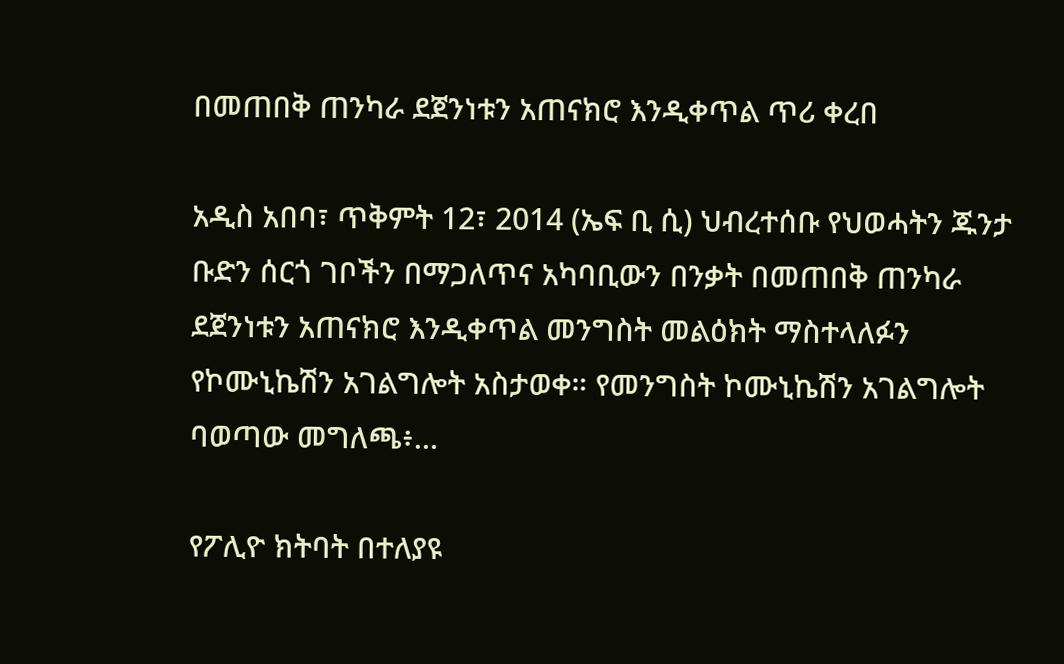በመጠበቅ ጠንካራ ደጀንነቱን አጠናክሮ እንዲቀጥል ጥሪ ቀረበ

አዲስ አበባ፣ ጥቅምት 12፣ 2014 (ኤፍ ቢ ሲ) ህብረተሰቡ የህወሓትን ጁንታ ቡድን ሰርጎ ገቦችን በማጋለጥና አካባቢውን በንቃት በመጠበቅ ጠንካራ ደጀንነቱን አጠናክሮ እንዲቀጥል መንግስት መልዕክት ማስተላለፉን የኮሙኒኬሽን አገልግሎት አስታወቀ። የመንግስት ኮሙኒኬሽን አገልግሎት ባወጣው መግለጫ፥…

የፖሊዮ ክትባት በተለያዩ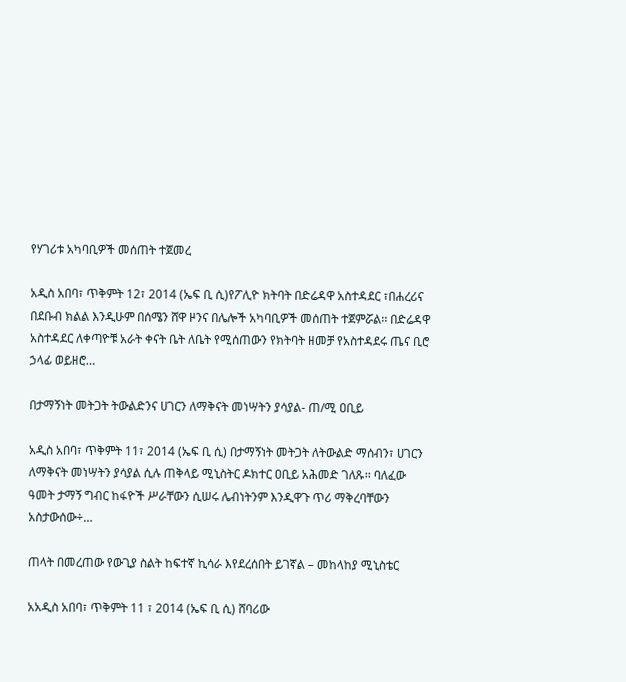የሃገሪቱ አካባቢዎች መሰጠት ተጀመረ

አዲስ አበባ፣ ጥቅምት 12፣ 2014 (ኤፍ ቢ ሲ)የፖሊዮ ክትባት በድሬዳዋ አስተዳደር ፣በሐረሪና በደቡብ ክልል እንዲሁም በሰሜን ሸዋ ዞንና በሌሎች አካባቢዎች መሰጠት ተጀምሯል፡፡ በድሬዳዋ አስተዳደር ለቀጣዮቹ አራት ቀናት ቤት ለቤት የሚሰጠውን የክትባት ዘመቻ የአስተዳደሩ ጤና ቢሮ ኃላፊ ወይዘሮ…

በታማኝነት መትጋት ትውልድንና ሀገርን ለማቅናት መነሣትን ያሳያል- ጠ/ሚ ዐቢይ

አዲስ አበባ፣ ጥቅምት 11፣ 2014 (ኤፍ ቢ ሲ) በታማኝነት መትጋት ለትውልድ ማሰብን፣ ሀገርን ለማቅናት መነሣትን ያሳያል ሲሉ ጠቅላይ ሚኒስትር ዶክተር ዐቢይ አሕመድ ገለጹ፡፡ ባለፈው ዓመት ታማኝ ግብር ከፋዮች ሥራቸውን ሲሠሩ ሌብነትንም እንዲዋጉ ጥሪ ማቅረባቸውን አስታውሰው÷…

ጠላት በመረጠው የውጊያ ስልት ከፍተኛ ኪሳራ እየደረሰበት ይገኛል – መከላከያ ሚኒስቴር

አአዲስ አበባ፣ ጥቅምት 11 ፣ 2014 (ኤፍ ቢ ሲ) ሸባሪው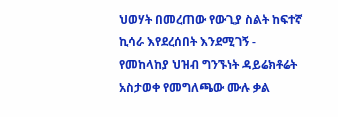ህወሃት በመረጠው የውጊያ ስልት ከፍተኛ ኪሳራ እየደረሰበት እንደሚገኝ - የመከላከያ ህዝብ ግንኙነት ዳይሬክቶሬት አስታወቀ የመግለጫው ሙሉ ቃል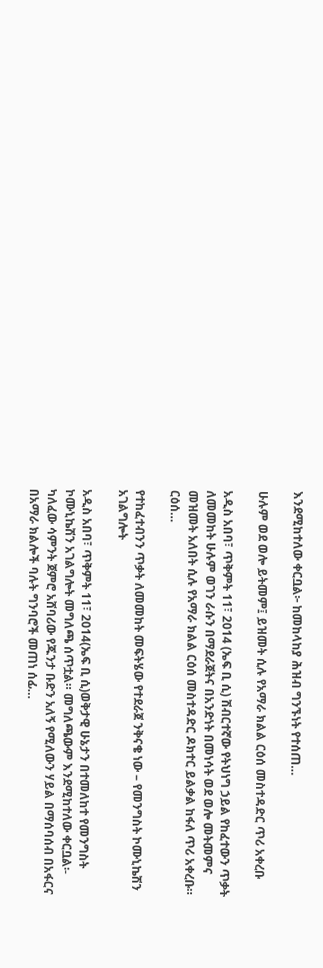እንደሚከተለው ቀርቧል፦ ከመከላከያ ሕዝብ ግንኙነት የተሰጠ…

ሁሉም ወደ ወሎ ይትመም፤ ይዝመት ሲሉ የአማራ ክልል ርዕሰ መስተዳድር ጥሪ አቀረቡ

አዲስ አበባ፣ ጥቅምት 11፣ 2014 (ኤፍ ቢ ሲ) ሽብርተኛው የትህነግ ኃይል የከፈተውን ጥቃት ለመመከት ሁሉም ወገን ራሱን በማደራጀትና በአንድነት በመነሳት ወደ ወሎ መትመምና መዝመት አለበት ሲሉ የአማራ ክልል ርዕሰ መስተዳድር ዶክተር ይልቃል ከፋለ ጥሪ አቀረቡ። ርዕሰ…

የተከፈተብንን ጥቃት ለመመከት መፍትሄው የተደራጀ ንቅናቄ ነው – የመንግስት ኮሙኒኬሽን አገልግሎት

አዲስ አበባ፣ ጥቅምት 11፣ 2014(ኤፍ ቢ ሲ)ወቅታዊ ሁኔታን በተመለከተ የመንግስት ኮሙኒኬሽን አገልግሎት መግለጫ ሰጥቷል። መግለጫውም እንደሚከተለው ቀርቧል፡- ካለፈው ሳምንት ጀምሮ አሸባሪው የጁንታ ቡድን አለኝ የሚለውን ሃይል በማሰባሰብ በአፋርና በአማራ ክልሎች ባሉት ግንባሮች መጠነ ሰፊ…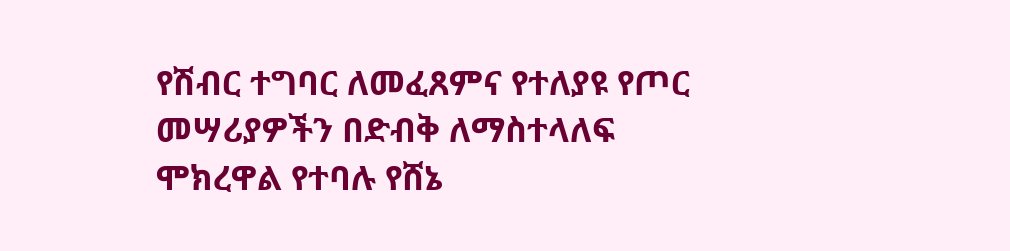የሽብር ተግባር ለመፈጸምና የተለያዩ የጦር መሣሪያዎችን በድብቅ ለማስተላለፍ ሞክረዋል የተባሉ የሸኔ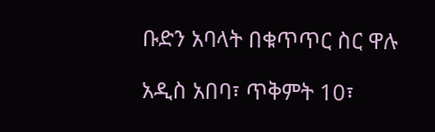ቡድን አባላት በቁጥጥር ስር ዋሉ

አዲስ አበባ፣ ጥቅምት 10፣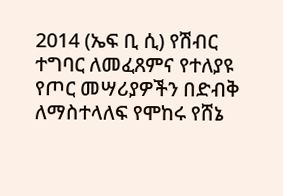2014 (ኤፍ ቢ ሲ) የሽብር ተግባር ለመፈጸምና የተለያዩ የጦር መሣሪያዎችን በድብቅ ለማስተላለፍ የሞከሩ የሸኔ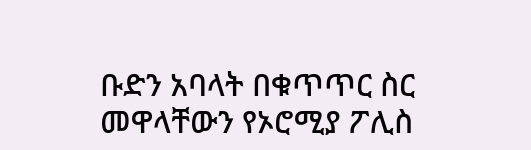ቡድን አባላት በቁጥጥር ስር መዋላቸውን የኦሮሚያ ፖሊስ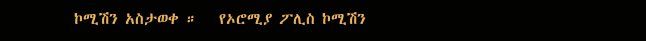ኮሚሽን አስታወቀ ።   የኦሮሚያ ፖሊስ ኮሚሽን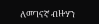ለመገናኛ ብዙሃን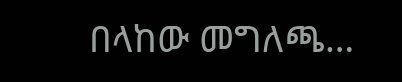በላከው መግለጫ…